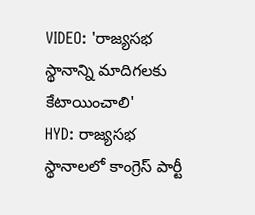VIDEO: 'రాజ్యసభ స్థానాన్ని మాదిగలకు కేటాయించాలి'
HYD: రాజ్యసభ స్థానాలలో కాంగ్రెస్ పార్టీ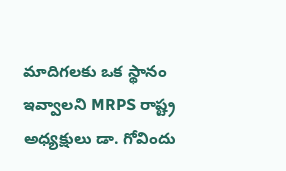మాదిగలకు ఒక స్థానం ఇవ్వాలని MRPS రాష్ట్ర అధ్యక్షులు డా. గోవిందు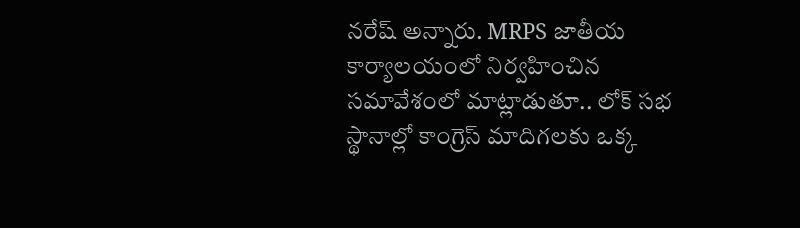నరేష్ అన్నారు. MRPS జాతీయ కార్యాలయంలో నిర్వహించిన సమావేశంలో మాట్లాడుతూ.. లోక్ సభ స్థానాల్లో కాంగ్రెస్ మాదిగలకు ఒక్క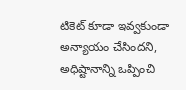టికెట్ కూడా ఇవ్వకుండా అన్యాయం చేసిందని, అధిష్టానాన్ని ఒప్పించి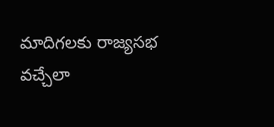మాదిగలకు రాజ్యసభ వచ్చేలా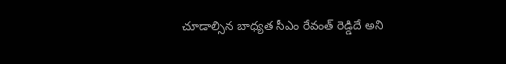చూడాల్సిన బాధ్యత సీఎం రేవంత్ రెడ్డిదే అని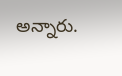అన్నారు.